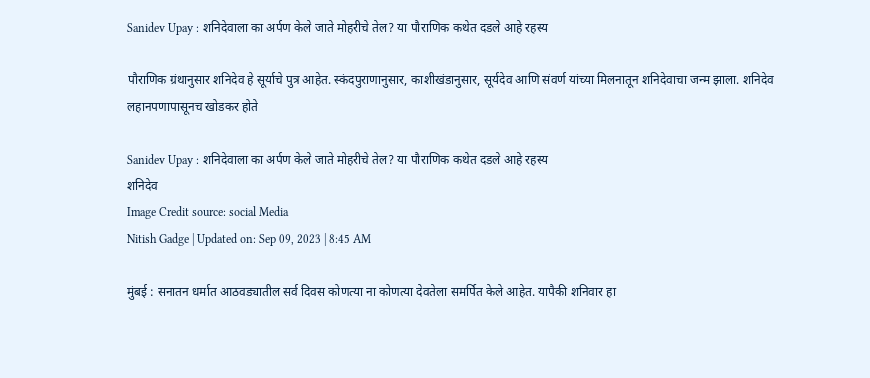Sanidev Upay : शनिदेवाला का अर्पण केले जाते मोहरीचे तेल? या पौराणिक कथेत दडले आहे रहस्य

पौराणिक ग्रंथानुसार शनिदेव हे सूर्याचे पुत्र आहेत. स्कंदपुराणानुसार, काशीखंडानुसार, सूर्यदेव आणि संवर्ण यांच्या मिलनातून शनिदेवाचा जन्म झाला. शनिदेव लहानपणापासूनच खोडकर होते

Sanidev Upay : शनिदेवाला का अर्पण केले जाते मोहरीचे तेल? या पौराणिक कथेत दडले आहे रहस्य
शनिदेव
Image Credit source: social Media
Nitish Gadge | Updated on: Sep 09, 2023 | 8:45 AM

मुंबई : सनातन धर्मात आठवड्यातील सर्व दिवस कोणत्या ना कोणत्या देवतेला समर्पित केले आहेत. यापैकी शनिवार हा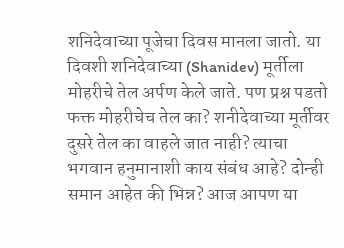शनिदेवाच्या पूजेचा दिवस मानला जातो. या दिवशी शनिदेवाच्या (Shanidev) मूर्तीला मोहरीचे तेल अर्पण केले जाते. पण प्रश्न पडतो फक्त मोहरीचेच तेल का? शनीदेवाच्या मूर्तीवर दुसरे तेल का वाहले जात नाही? त्याचा भगवान हनुमानाशी काय संबंध आहे? दोन्ही समान आहेत की भिन्न? आज आपण या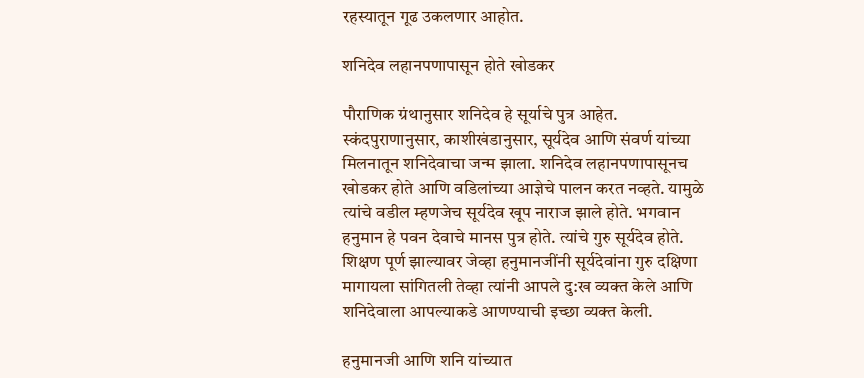रहस्यातून गूढ उकलणार आहोत.

शनिदेव लहानपणापासून होते खोडकर

पौराणिक ग्रंथानुसार शनिदेव हे सूर्याचे पुत्र आहेत. स्कंदपुराणानुसार, काशीखंडानुसार, सूर्यदेव आणि संवर्ण यांच्या मिलनातून शनिदेवाचा जन्म झाला. शनिदेव लहानपणापासूनच खोडकर होते आणि वडिलांच्या आज्ञेचे पालन करत नव्हते. यामुळे त्यांचे वडील म्हणजेच सूर्यदेव खूप नाराज झाले होते. भगवान हनुमान हे पवन देवाचे मानस पुत्र होते. त्यांचे गुरु सूर्यदेव होते. शिक्षण पूर्ण झाल्यावर जेव्हा हनुमानजींनी सूर्यदेवांना गुरु दक्षिणा मागायला सांगितली तेव्हा त्यांनी आपले दु:ख व्यक्त केले आणि शनिदेवाला आपल्याकडे आणण्याची इच्छा व्यक्त केली.

हनुमानजी आणि शनि यांच्यात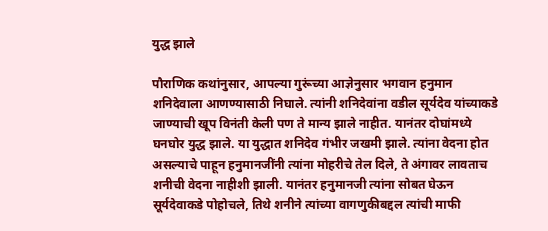युद्ध झाले

पौराणिक कथांनुसार, आपल्या गुरूंच्या आज्ञेनुसार भगवान हनुमान शनिदेवाला आणण्यासाठी निघाले. त्यांनी शनिदेवांना वडील सूर्यदेव यांच्याकडे जाण्याची खूप विनंती केली पण ते मान्य झाले नाहीत. यानंतर दोघांमध्ये घनघोर युद्ध झाले. या युद्धात शनिदेव गंभीर जखमी झाले. त्यांना वेदना होत असल्याचे पाहून हनुमानजींनी त्यांना मोहरीचे तेल दिले, ते अंगावर लावताच शनीची वेदना नाहीशी झाली. यानंतर हनुमानजी त्यांना सोबत घेऊन सूर्यदेवाकडे पोहोचले, तिथे शनीने त्यांच्या वागणुकीबद्दल त्यांची माफी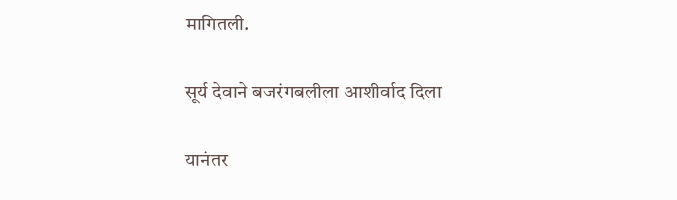मागितली.

सूर्य देवाने बजरंगबलीला आशीर्वाद दिला

यानंतर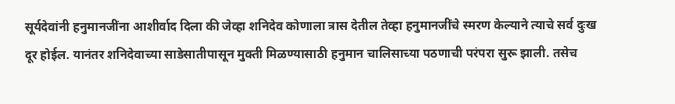सूर्यदेवांनी हनुमानजींना आशीर्वाद दिला की जेव्हा शनिदेव कोणाला त्रास देतील तेव्हा हनुमानजींचे स्मरण केल्याने त्याचे सर्व दुःख दूर होईल. यानंतर शनिदेवाच्या साडेसातीपासून मुक्ती मिळण्यासाठी हनुमान चालिसाच्या पठणाची परंपरा सुरू झाली. तसेच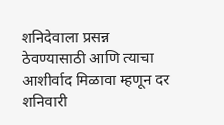शनिदेवाला प्रसन्न ठेवण्यासाठी आणि त्याचा आशीर्वाद मिळावा म्हणून दर शनिवारी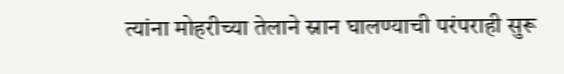त्यांना मोहरीच्या तेलाने स्नान घालण्याची परंपराही सुरू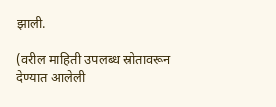झाली.

(वरील माहिती उपलब्ध स्रोतावरून देण्यात आलेली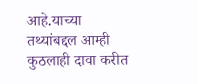आहे.याच्या तथ्यांबद्दल आम्ही कुठलाही दावा करीत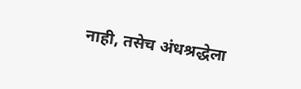नाही, तसेच अंधश्रद्धेला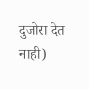दुजोरा देत नाही)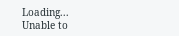Loading...
Unable to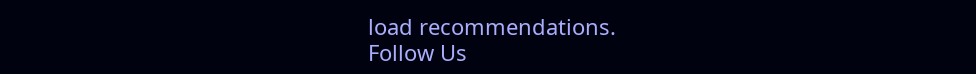load recommendations.
Follow Us